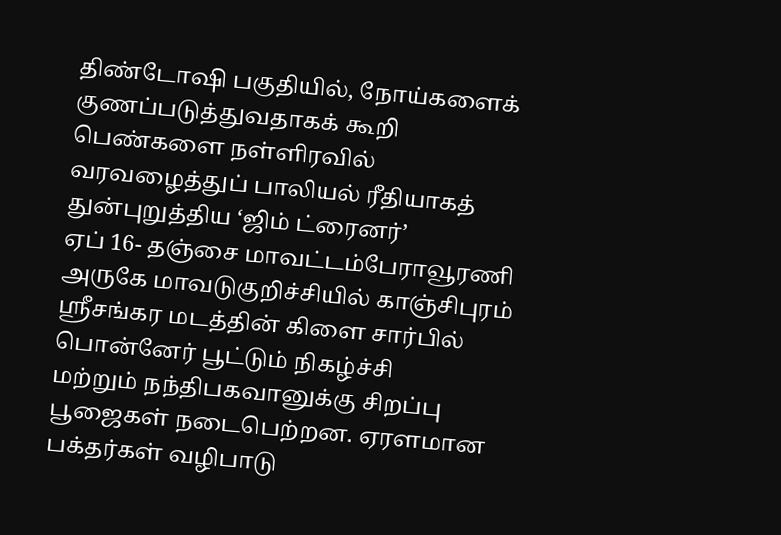திண்டோஷி பகுதியில், நோய்களைக் குணப்படுத்துவதாகக் கூறி பெண்களை நள்ளிரவில் வரவழைத்துப் பாலியல் ரீதியாகத் துன்புறுத்திய ‘ஜிம் ட்ரைனர்’
ஏப் 16- தஞ்சை மாவட்டம்பேராவூரணி அருகே மாவடுகுறிச்சியில் காஞ்சிபுரம் ஸ்ரீசங்கர மடத்தின் கிளை சார்பில் பொன்னேர் பூட்டும் நிகழ்ச்சி
மற்றும் நந்திபகவானுக்கு சிறப்பு பூஜைகள் நடைபெற்றன. ஏரளமான பக்தர்கள் வழிபாடு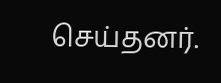செய்தனர்.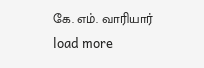கே. எம். வாரியார்
load more